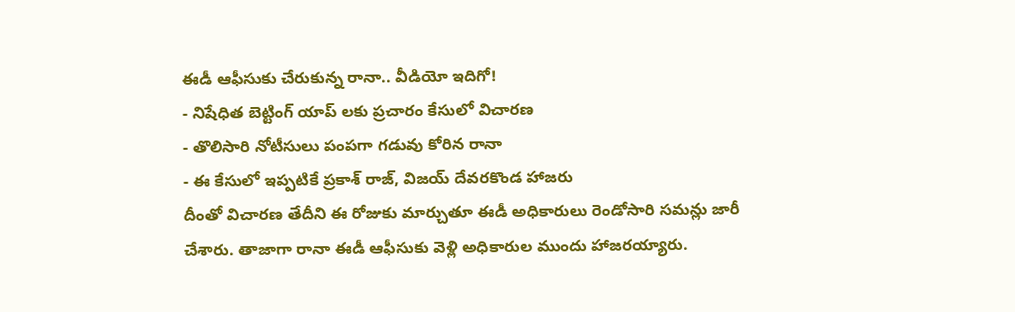ఈడీ ఆఫీసుకు చేరుకున్న రానా.. వీడియో ఇదిగో!
- నిషేధిత బెట్టింగ్ యాప్ లకు ప్రచారం కేసులో విచారణ
- తొలిసారి నోటీసులు పంపగా గడువు కోరిన రానా
- ఈ కేసులో ఇప్పటికే ప్రకాశ్ రాజ్, విజయ్ దేవరకొండ హాజరు
దీంతో విచారణ తేదీని ఈ రోజుకు మార్చుతూ ఈడీ అధికారులు రెండోసారి సమన్లు జారీ చేశారు. తాజాగా రానా ఈడీ ఆఫీసుకు వెళ్లి అధికారుల ముందు హాజరయ్యారు.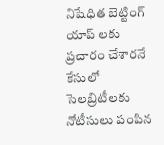నిషేధిత బెట్టింగ్ యాప్ లకు ప్రచారం చేశారనే కేసులో సెలబ్రిటీలకు నోటీసులు పంపిన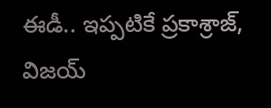ఈడీ.. ఇప్పటికే ప్రకాశ్రాజ్, విజయ్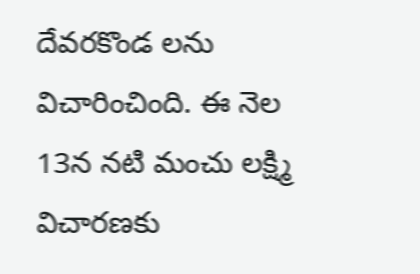దేవరకొండ లను విచారించింది. ఈ నెల 13న నటి మంచు లక్ష్మి విచారణకు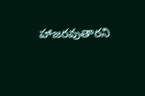హాజరవుతారని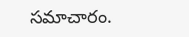సమాచారం.